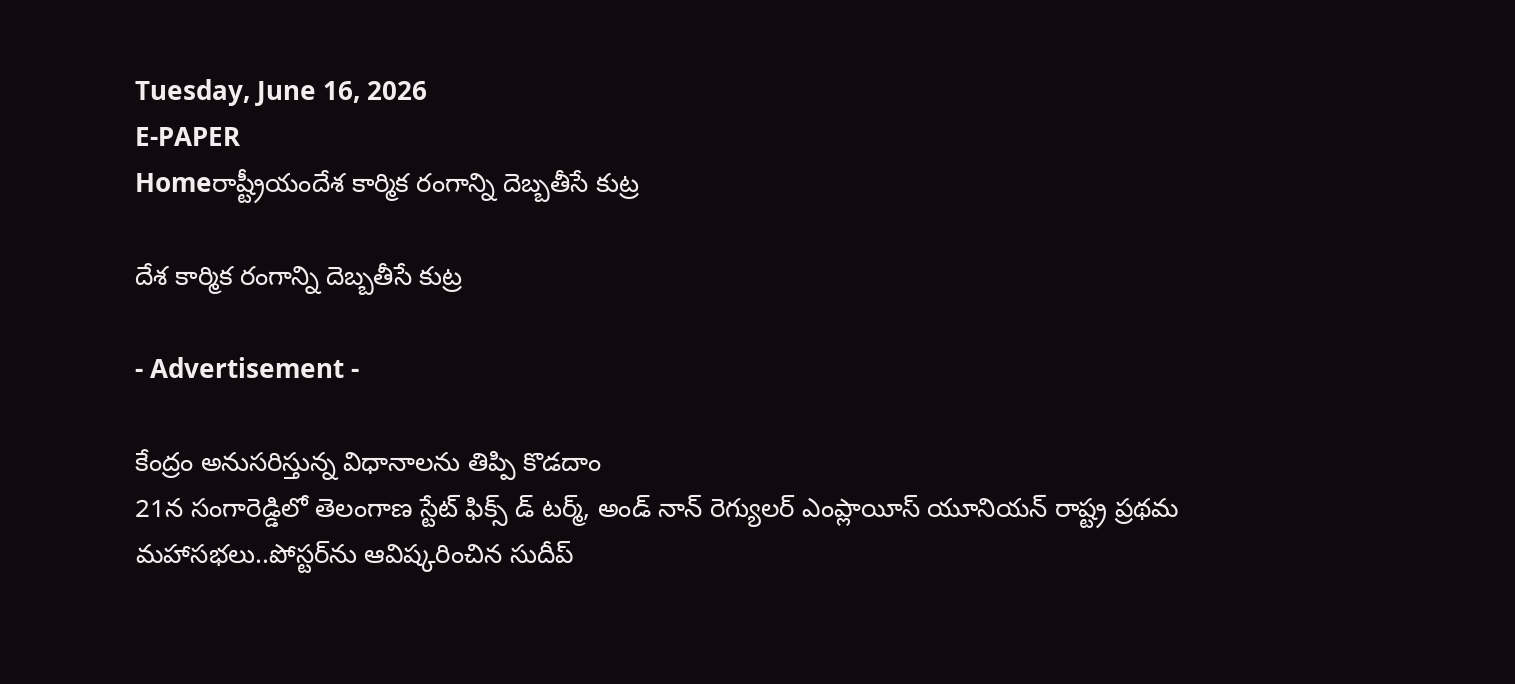Tuesday, June 16, 2026
E-PAPER
Homeరాష్ట్రీయందేశ కార్మిక రంగాన్ని దెబ్బతీసే కుట్ర

దేశ కార్మిక రంగాన్ని దెబ్బతీసే కుట్ర

- Advertisement -

కేంద్రం అనుసరిస్తున్న విధానాలను తిప్పి కొడదాం
21న సంగారెడ్డిలో తెలంగాణ స్టేట్ ఫిక్స్ డ్‌ టర్మ్‌, అండ్‌ నాన్ రెగ్యులర్ ఎంప్లాయీస్ యూనియన్ రాష్ట్ర ప్రథమ మహాసభలు..పోస్టర్‌‌ను ఆవిష్కరించిన సుదీప్‌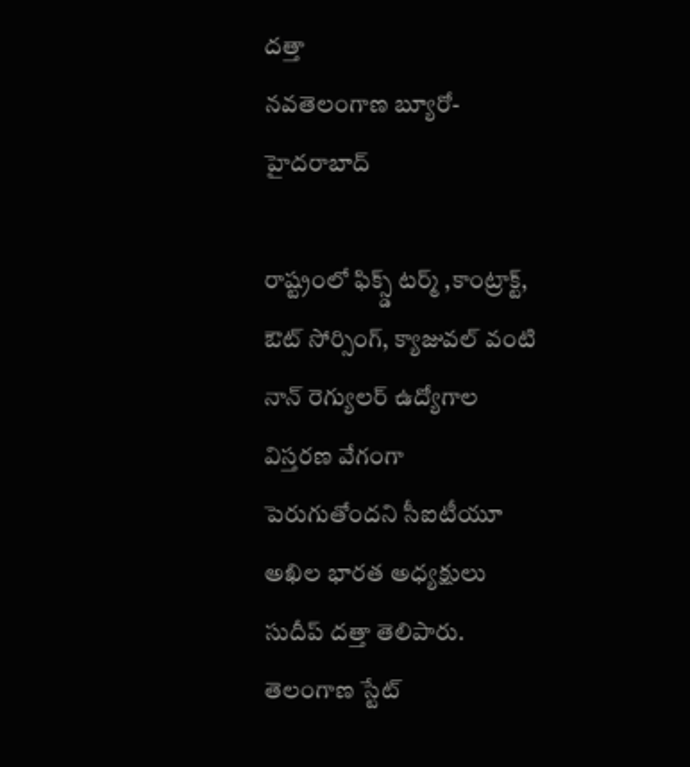దత్తా
నవతెలంగాణ బ్యూరో-హైదరాబాద్‌

రాష్ట్రంలో ఫిక్స్డ్ టర్మ్ ,కాంట్రాక్ట్, ఔట్‌ ‌సోర్సింగ్‌, క్యాజువల్ వంటి నాన్ రెగ్యులర్ ఉద్యోగాల విస్తరణ వేగంగా పెరుగుతోందని సీఐటీయూ అఖిల భారత అధ్యక్ష‍ులు సుదీప్‌ ‌దత్తా తెలిపారు. తెలంగాణ స్టేట్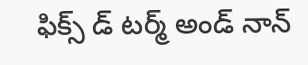ఫిక్స్ డ్ టర్మ్‌ అండ్‌ నాన్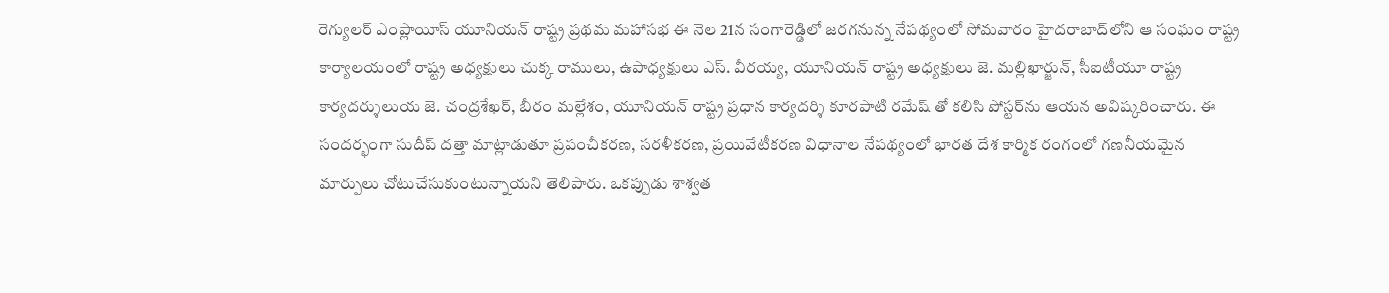రెగ్యులర్ ఎంప్లాయీస్ యూనియన్ రాష్ట్ర ప్రథమ మహాసభ ఈ నెల 21న సంగారెడ్డిలో జరగనున్న నేపథ్యంలో సోమవారం హైదరాబాద్‌‌లోని ఆ సంఘం రాష్ట్ర కార్యాలయంలో రాష్ట్ర అధ్యక్ష‍ులు చుక్క రాములు, ఉపాధ్యక్షులు ఎస్. వీరయ్య, యూనియన్ రాష్ట్ర అధ్యక్షులు జె. మల్లిఖార్జున్, సీఐటీయూ రాష్ట్ర కార్యదర్శులుయ జె. చంద్రశేఖర్, బీరం మల్లేశం, యూనియన్ రాష్ట్ర ప్రధాన కార్యదర్శి కూరపాటి రమేష్ తో కలిసి పోస్టర్‌‌ను ఆయన అవిష్కరించారు. ఈ సందర్భంగా సుదీప్ దత్తా మాట్లాడుతూ ప్రపంచీకరణ, సరళీకరణ, ప్రయివేటీకరణ విధానాల నేపథ్యంలో భారత దేశ కార్మిక రంగంలో గణనీయమైన మార్పులు చోటుచేసుకుంటున్నాయని తెలిపారు. ఒకప్పుడు శాశ్వత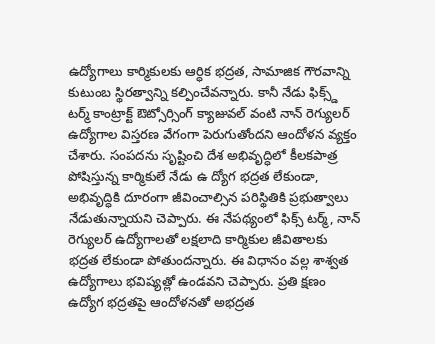ఉద్యోగాలు కార్మికులకు ఆర్ధిక భద్రత, సామాజిక గౌరవాన్ని కుటుంబ స్థిరత్వాన్ని కల్పించేవన్నారు. కానీ నేడు ఫిక్స్డ్ టర్మ్ కాంట్రాక్ట్ ఔట్సోర్సింగ్ క్యాజువల్ వంటి నాన్ రెగ్యులర్ ఉద్యోగాల విస్తరణ వేగంగా పెరుగుతోందని ఆందోళన వ్యక్తం చేశారు. సంపదను సృష్టించి దేశ అభివృద్ధిలో కీలకపాత్ర పోషిస్తున్న కార్మికులే నేడు ఉ ద్యోగ భద్రత లేకుండా, అభివృద్ధికి దూరంగా జీవించాల్సిన పరిస్థితికి ప్రభుత్వాలు నేడుతున్నాయని చెప్పారు. ఈ నేపథ్యంలో ఫిక్స్ టర్మ్, నాన్ రెగ్యులర్ ఉద్యోగాలతో లక్షలాది కార్మికుల జీవితాలకు భద్రత లేకుండా పోతుందన్నారు. ఈ విధానం వల్ల శాశ్వత ఉద్యోగాలు భవిష్యత్లో ఉండవని చెప్పారు. ప్రతి క్షణం ఉద్యోగ భద్రతపై ఆందోళనతో అభద్రత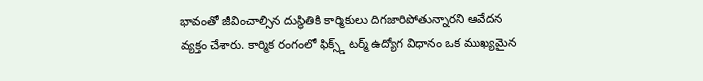భావంతో జీవించాల్సిన దుస్థితికి కార్మికులు దిగజారిపోతున్నారని ఆవేదన వ్యక్తం చేశారు. కార్మిక రంగంలో ఫిక్స్డ్‌ టర్మ్ ఉద్యోగ విధానం ఒక ముఖ్యమైన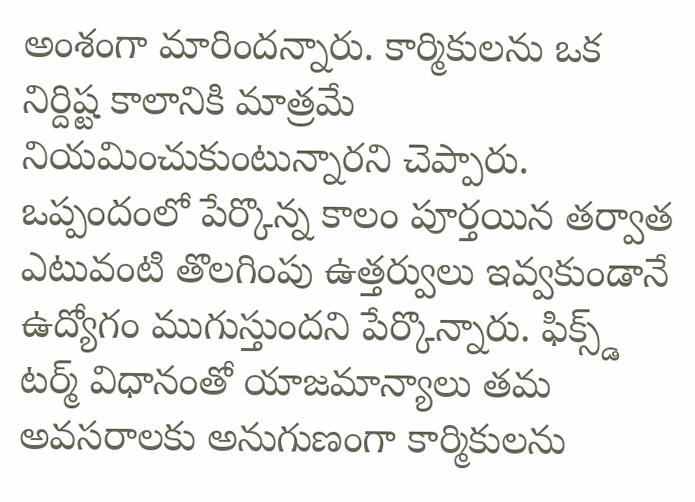అంశంగా మారిందన్నారు. కార్మికులను ఒక నిర్దిష్ట కాలానికి మాత్రమే నియమించుకుంటున్నారని చెప్పారు. ఒప్పందంలో పేర్కొన్న కాలం పూర్తయిన తర్వాత ఎటువంటి తొలగింపు ఉత్తర్వులు ఇవ్వకుండానే ఉద్యోగం ముగుస్తుందని పేర్కొన్నారు. ఫిక్స్డ్ టర్మ్ విధానంతో యాజమాన్యాలు తమ అవసరాలకు అనుగుణంగా కార్మికులను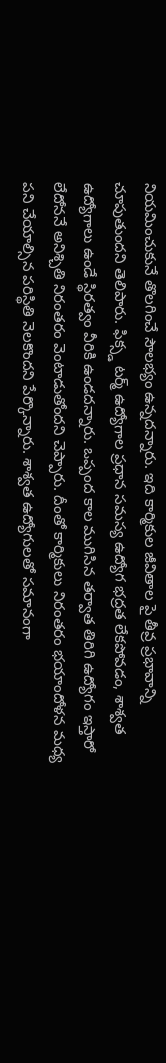నియమించుకునే తొలగించే సౌలభ్యం ఉన్నదన్నారు. ఇది కార్మికుల జీవితాల పై తీవ్ర ప్రభావాన్ని చూపుతుందని తెలిపారు. ఫిక్స్డ టర్మ్ ఉద్యోగాల ప్రధాన సమస్య ఉద్యోగ భద్రత లేకపోవడం, శాశ్వత ఉద్యోగాలు ఉండే స్థిరత్వం వీరికి ఉండదన్నారు. ఒప్పంద కాల ముగిసిన తర్వాత తిరిగి ఉద్యోగం ఇస్తారో లేదోననే అనిశ్చితి నిరంతరం వెంటాడుతోందని చెప్పారు. దీంతో కార్మికులు నిరంతరం భయాందోళన మధ్య పని చేయాల్సిన పరిస్థితి నెలకొందని పేర్కొన్నారు. శాశ్వత ఉద్యోగులతో సమానంగా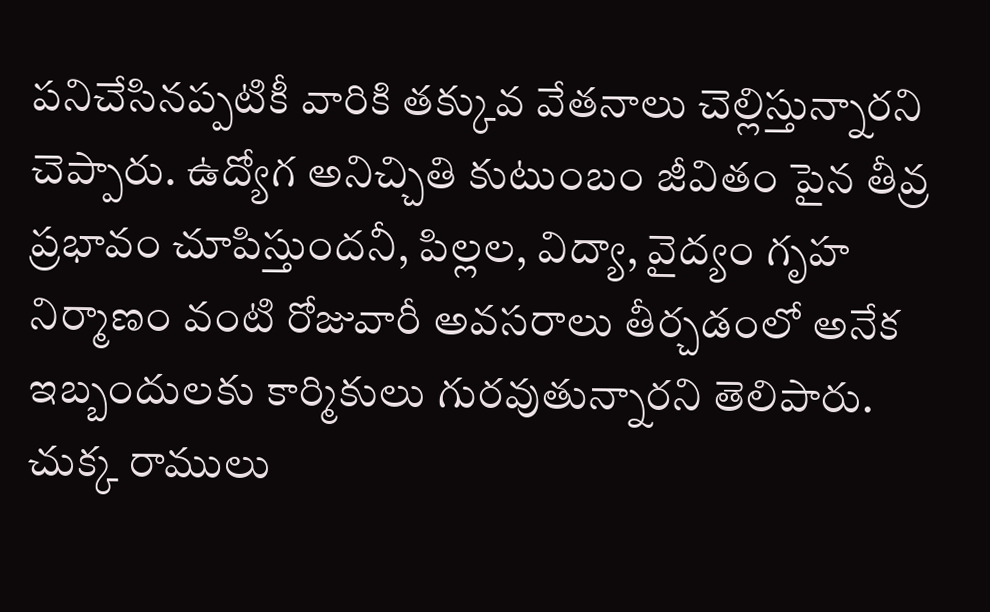పనిచేసినప్పటికీ వారికి తక్కువ వేతనాలు చెల్లిస్తున్నారని చెప్పారు. ఉద్యోగ అనిచ్చితి కుటుంబం జీవితం పైన తీవ్ర ప్రభావం చూపిస్తుందనీ, పిల్లల, విద్యా, వైద్యం గృహ నిర్మాణం వంటి రోజువారీ అవసరాలు తీర్చడంలో అనేక ఇబ్బందులకు కార్మికులు గురవుతున్నారని తెలిపారు. చుక్క రాములు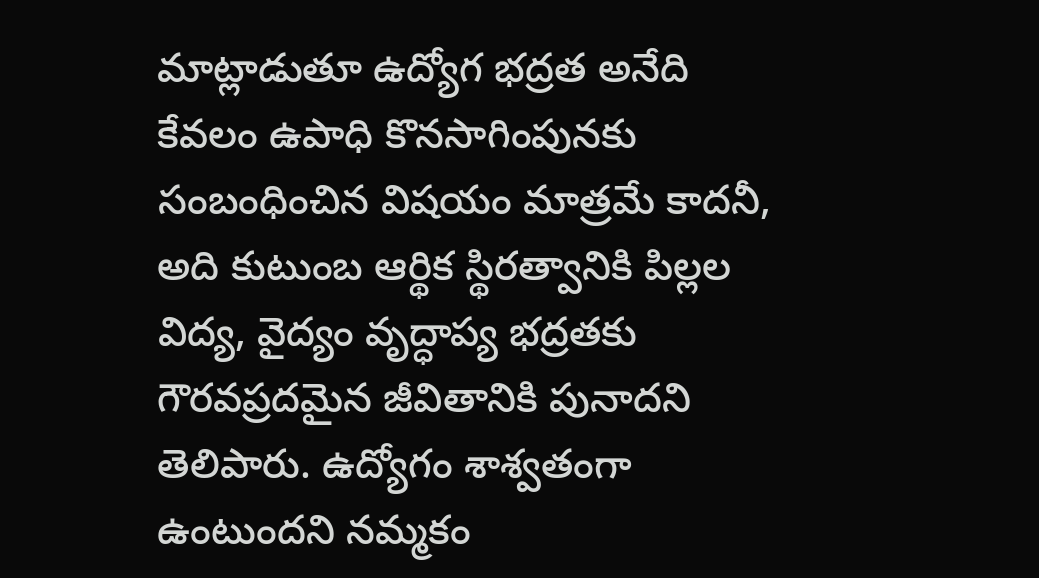మాట్లాడుతూ ఉద్యోగ భద్రత అనేది కేవలం ఉపాధి కొనసాగింపునకు సంబంధించిన విషయం మాత్రమే కాదనీ, అది కుటుంబ ఆర్థిక స్థిరత్వానికి పిల్లల విద్య, వైద్యం వృద్ధాప్య భద్రతకు గౌరవప్రదమైన జీవితానికి పునాదని తెలిపారు. ఉద్యోగం శాశ్వతంగా ఉంటుందని నమ్మకం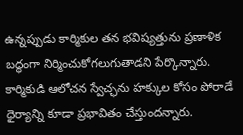ఉన్నప్పుడు కార్మికుల తన భవిష్యత్తును ప్రణాళిక బద్ధంగా నిర్మించుకోగలుగుతాడని పేర్కొన్నారు. కార్మికుడి ఆలోచన స్వేచ్ఛను హక్కుల కోసం పోరాడే ధైర్యాన్ని కూడా ప్రభావితం చేస్తుందన్నారు.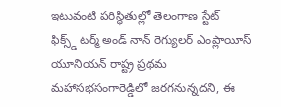ఇటువంటి పరిస్థితుల్లో తెలంగాణ స్టేట్ ఫిక్స్డ్‌ ‌టర్మ్‌ అండ్‌ నాన్ రెగ్యులర్ ఎంప్లాయీస్ యూనియన్ రాష్ట్ర ప్రథమ మహాసభసంగారెడ్డిలో జరగనున్నదని, ఈ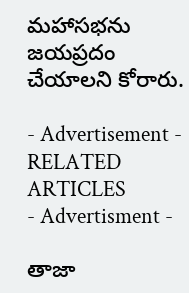మహాసభను జయప్రదం చేయాలని కోరారు.

- Advertisement -
RELATED ARTICLES
- Advertisment -

తాజా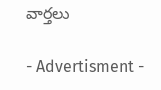వార్తలు

- Advertisment -